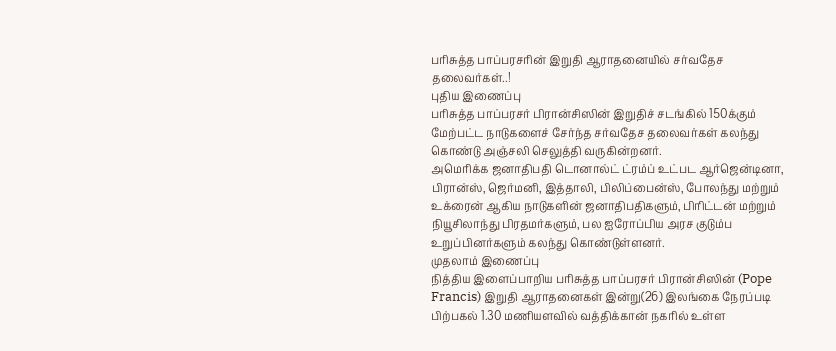பரிசுத்த பாப்பரசரின் இறுதி ஆராதனையில் சர்வதேச தலைவர்கள்..!
புதிய இணைப்பு
பரிசுத்த பாப்பரசர் பிரான்சிஸின் இறுதிச் சடங்கில் 150க்கும் மேற்பட்ட நாடுகளைச் சேர்ந்த சர்வதேச தலைவர்கள் கலந்து கொண்டு அஞ்சலி செலுத்தி வருகின்றனர்.
அமெரிக்க ஜனாதிபதி டொனால்ட் ட்ரம்ப் உட்பட ஆர்ஜென்டினா, பிரான்ஸ், ஜெர்மனி, இத்தாலி, பிலிப்பைன்ஸ், போலந்து மற்றும் உக்ரைன் ஆகிய நாடுகளின் ஜனாதிபதிகளும், பிரிட்டன் மற்றும் நியூசிலாந்து பிரதமர்களும், பல ஐரோப்பிய அரச குடும்ப உறுப்பினர்களும் கலந்து கொண்டுள்ளனர்.
முதலாம் இணைப்பு
நித்திய இளைப்பாறிய பரிசுத்த பாப்பரசர் பிரான்சிஸின் (Pope Francis) இறுதி ஆராதனைகள் இன்று(26) இலங்கை நேரப்படி பிற்பகல் 1.30 மணியளவில் வத்திக்கான் நகரில் உள்ள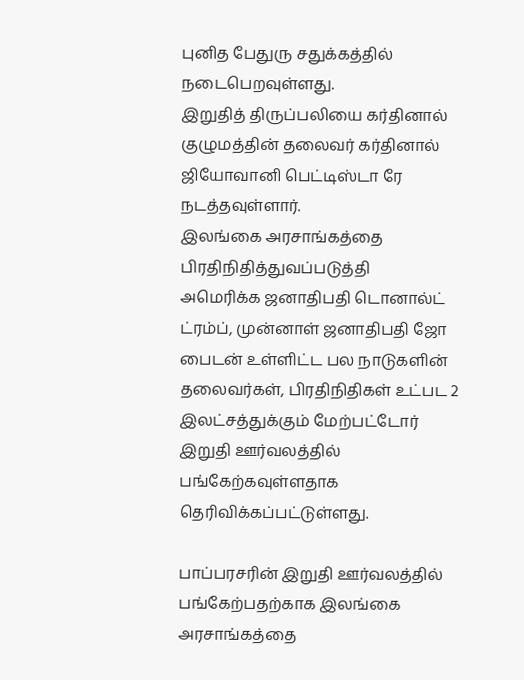புனித பேதுரு சதுக்கத்தில் நடைபெறவுள்ளது.
இறுதித் திருப்பலியை கர்தினால் குழுமத்தின் தலைவர் கர்தினால் ஜியோவானி பெட்டிஸ்டா ரே நடத்தவுள்ளார்.
இலங்கை அரசாங்கத்தை பிரதிநிதித்துவப்படுத்தி
அமெரிக்க ஜனாதிபதி டொனால்ட் ட்ரம்ப், முன்னாள் ஜனாதிபதி ஜோ பைடன் உள்ளிட்ட பல நாடுகளின் தலைவர்கள், பிரதிநிதிகள் உட்பட 2 இலட்சத்துக்கும் மேற்பட்டோர் இறுதி ஊர்வலத்தில் பங்கேற்கவுள்ளதாக தெரிவிக்கப்பட்டுள்ளது.

பாப்பரசரின் இறுதி ஊர்வலத்தில் பங்கேற்பதற்காக இலங்கை அரசாங்கத்தை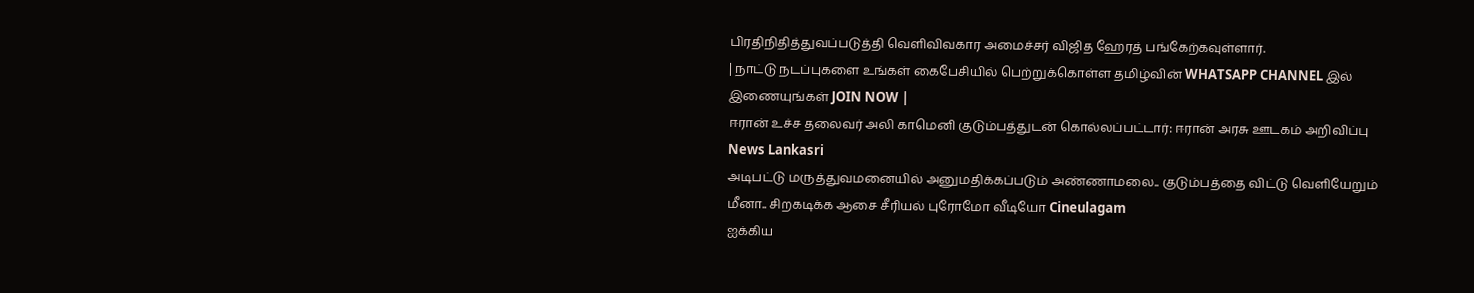பிரதிநிதித்துவப்படுத்தி வெளிவிவகார அமைச்சர் விஜித ஹேரத் பங்கேற்கவுள்ளார்.
| நாட்டு நடப்புகளை உங்கள் கைபேசியில் பெற்றுக்கொள்ள தமிழ்வின் WHATSAPP CHANNEL இல் இணையுங்கள் JOIN NOW |
ஈரான் உச்ச தலைவர் அலி காமெனி குடும்பத்துடன் கொல்லப்பட்டார்: ஈரான் அரசு ஊடகம் அறிவிப்பு News Lankasri
அடிபட்டு மருத்துவமனையில் அனுமதிக்கப்படும் அண்ணாமலை.. குடும்பத்தை விட்டு வெளியேறும் மீனா.. சிறகடிக்க ஆசை சீரியல் புரோமோ வீடியோ Cineulagam
ஐக்கிய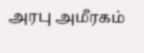அரபு அமீரகம்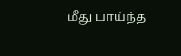மீது பாய்ந்த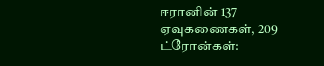ஈரானின் 137 ஏவுகணைகள், 209 ட்ரோன்கள்: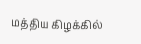மத்திய கிழக்கில்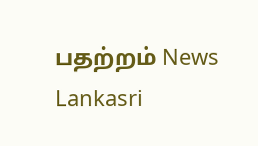பதற்றம் News Lankasri